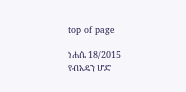top of page

ነሐሴ 18/2015 የብአዴን ሆድ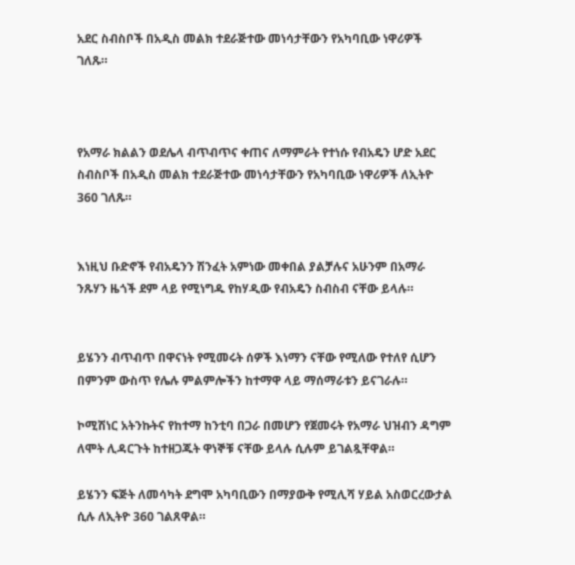አደር ስብስቦች በአዲስ መልክ ተደራጅተው መነሳታቸውን የአካባቢው ነዋሪዎች ገለጹ።



የአማራ ክልልን ወደሌላ ብጥብጥና ቀጠና ለማምራት የተነሱ የብአዴን ሆድ አደር ስብስቦች በአዲስ መልክ ተደራጅተው መነሳታቸውን የአካባቢው ነዋሪዎች ለኢትዮ 360 ገለጹ።


እነዚህ ቡድኖች የብአዴንን ሽንፈት አምነው መቀበል ያልቻሉና አሁንም በአማራ ንጹሃን ዜጎች ደም ላይ የሚነግዱ የከሃዲው የብአዴን ስብስብ ናቸው ይላሉ።


ይሄንን ብጥብጥ በዋናነት የሚመሩት ሰዎች እነማን ናቸው የሚለው የተለየ ሲሆን በምንም ውስጥ የሌሉ ምልምሎችን ከተማዋ ላይ ማሰማራቱን ይናገራሉ።

ኮሚሽነር አትንኩትና የከተማ ከንቲባ በጋራ በመሆን የጀመሩት የአማራ ህዝብን ዳግም ለሞት ሊዳርጉት ከተዘጋጁት ዋነኞቹ ናቸው ይላሉ ሲሉም ይገልጿቸዋል።

ይሄንን ፍጅት ለመሳካት ደግሞ አካባቢውን በማያውቅ የሚሊሻ ሃይል አስወርረውታል ሲሉ ለኢትዮ 360 ገልጸዋል።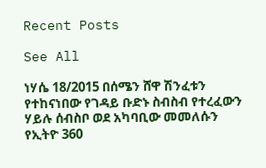Recent Posts

See All

ነሃሴ 18/2015 በሰሜን ሸዋ ሽንፈቱን የተከናነበው የገዳይ ቡድኑ ስብስብ የተረፈውን ሃይሉ ሰብስቦ ወደ አካባቢው መመለሱን የኢትዮ 360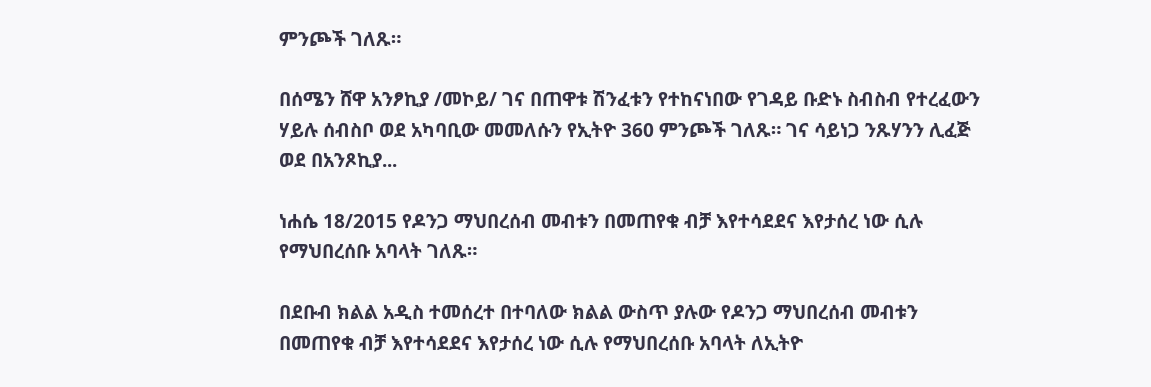ምንጮች ገለጹ።

በሰሜን ሸዋ አንፆኪያ /መኮይ/ ገና በጠዋቱ ሽንፈቱን የተከናነበው የገዳይ ቡድኑ ስብስብ የተረፈውን ሃይሉ ሰብስቦ ወደ አካባቢው መመለሱን የኢትዮ 360 ምንጮች ገለጹ። ገና ሳይነጋ ንጹሃንን ሊፈጅ ወደ በአንጾኪያ...

ነሐሴ 18/2015 የዶንጋ ማህበረሰብ መብቱን በመጠየቁ ብቻ እየተሳደደና እየታሰረ ነው ሲሉ የማህበረሰቡ አባላት ገለጹ።

በደቡብ ክልል አዲስ ተመሰረተ በተባለው ክልል ውስጥ ያሉው የዶንጋ ማህበረሰብ መብቱን በመጠየቁ ብቻ እየተሳደደና እየታሰረ ነው ሲሉ የማህበረሰቡ አባላት ለኢትዮ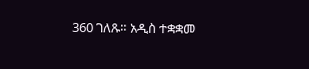360 ገለጹ። አዲስ ተቋቋመ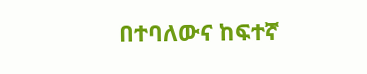በተባለውና ከፍተኛ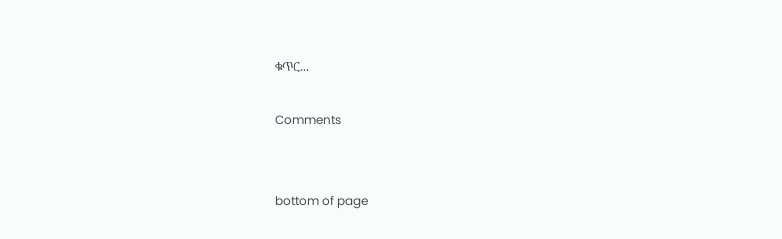ቁጥር...

Comments


bottom of page